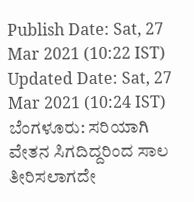Publish Date: Sat, 27 Mar 2021 (10:22 IST)
Updated Date: Sat, 27 Mar 2021 (10:24 IST)
ಬೆಂಗಳೂರು: ಸರಿಯಾಗಿ ವೇತನ ಸಿಗದಿದ್ದರಿಂದ ಸಾಲ ತೀರಿಸಲಾಗದೇ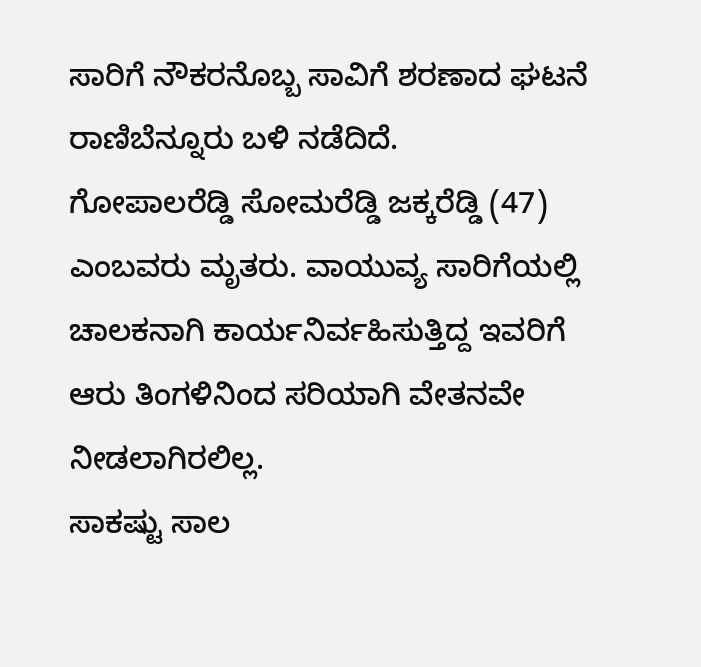ಸಾರಿಗೆ ನೌಕರನೊಬ್ಬ ಸಾವಿಗೆ ಶರಣಾದ ಘಟನೆ ರಾಣಿಬೆನ್ನೂರು ಬಳಿ ನಡೆದಿದೆ.
ಗೋಪಾಲರೆಡ್ಡಿ ಸೋಮರೆಡ್ಡಿ ಜಕ್ಕರೆಡ್ಡಿ (47) ಎಂಬವರು ಮೃತರು. ವಾಯುವ್ಯ ಸಾರಿಗೆಯಲ್ಲಿ ಚಾಲಕನಾಗಿ ಕಾರ್ಯನಿರ್ವಹಿಸುತ್ತಿದ್ದ ಇವರಿಗೆ ಆರು ತಿಂಗಳಿನಿಂದ ಸರಿಯಾಗಿ ವೇತನವೇ ನೀಡಲಾಗಿರಲಿಲ್ಲ.
ಸಾಕಷ್ಟು ಸಾಲ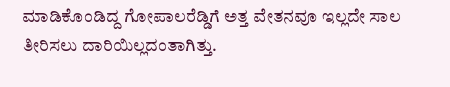ಮಾಡಿಕೊಂಡಿದ್ದ ಗೋಪಾಲರೆಡ್ಡಿಗೆ ಅತ್ತ ವೇತನವೂ ಇಲ್ಲದೇ ಸಾಲ ತೀರಿಸಲು ದಾರಿಯಿಲ್ಲದಂತಾಗಿತ್ತು.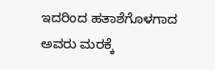ಇದರಿಂದ ಹತಾಶೆಗೊಳಗಾದ ಅವರು ಮರಕ್ಕೆ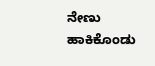ನೇಣು ಹಾಕಿಕೊಂಡು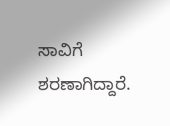ಸಾವಿಗೆ ಶರಣಾಗಿದ್ದಾರೆ.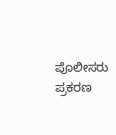ಪೊಲೀಸರು ಪ್ರಕರಣ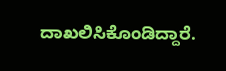ದಾಖಲಿಸಿಕೊಂಡಿದ್ದಾರೆ.